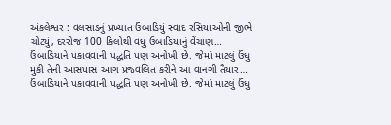અંકલેશ્વર : વલસાડનું પ્રખ્યાત ઉંબાડિયું સ્વાદ રસિયાઓની જીભે ચોટ્યું, દરરોજ 100 કિલોથી વધુ ઉબાડિયાનું વેંચાણ…
ઉંબાડિયાને પકાવવાની પદ્ધતિ પણ અનોખી છે. જેમાં માટલું ઉંધુ મુકી તેની આસપાસ આગ પ્રજ્વલિત કરીને આ વાનગી તૈયાર…
ઉંબાડિયાને પકાવવાની પદ્ધતિ પણ અનોખી છે. જેમાં માટલું ઉંધુ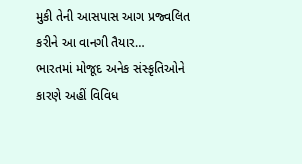મુકી તેની આસપાસ આગ પ્રજ્વલિત કરીને આ વાનગી તૈયાર…
ભારતમાં મોજૂદ અનેક સંસ્કૃતિઓને કારણે અહીં વિવિધ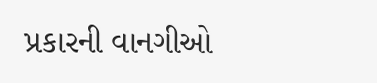પ્રકારની વાનગીઓ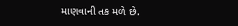માણવાની તક મળે છે.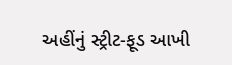અહીંનું સ્ટ્રીટ-ફૂડ આખી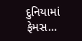દુનિયામાં ફેમસ…